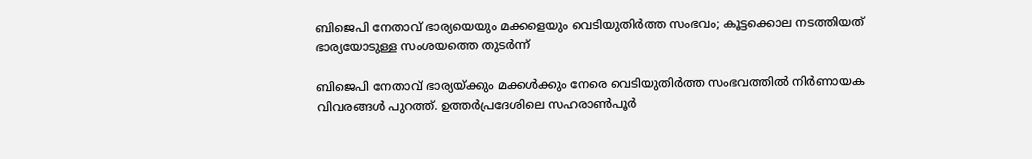ബിജെപി നേതാവ് ഭാര്യയെയും മക്കളെയും വെടിയുതിര്‍ത്ത സംഭവം; കൂട്ടക്കൊല നടത്തിയത് ഭാര്യയോടുള്ള സംശയത്തെ തുടര്‍ന്ന്

ബിജെപി നേതാവ് ഭാര്യയ്ക്കും മക്കള്‍ക്കും നേരെ വെടിയുതിര്‍ത്ത സംഭവത്തില്‍ നിര്‍ണായക വിവരങ്ങള്‍ പുറത്ത്. ഉത്തര്‍പ്രദേശിലെ സഹരാണ്‍പൂര്‍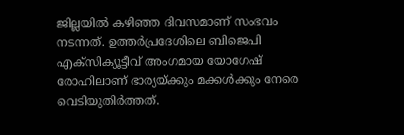ജില്ലയില്‍ കഴിഞ്ഞ ദിവസമാണ് സംഭവം നടന്നത്. ഉത്തര്‍പ്രദേശിലെ ബിജെപി എക്സിക്യൂട്ടീവ് അംഗമായ യോഗേഷ് രോഹിലാണ് ഭാര്യയ്ക്കും മക്കള്‍ക്കും നേരെ വെടിയുതിര്‍ത്തത്.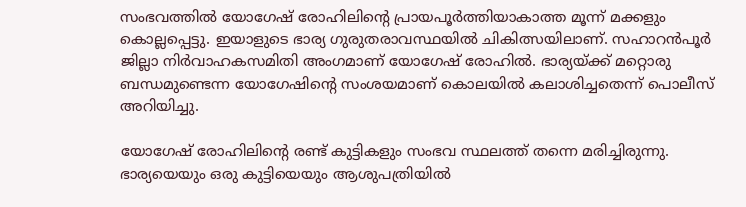സംഭവത്തില്‍ യോഗേഷ് രോഹിലിന്റെ പ്രായപൂര്‍ത്തിയാകാത്ത മൂന്ന് മക്കളും കൊല്ലപ്പെട്ടു. ഇയാളുടെ ഭാര്യ ഗുരുതരാവസ്ഥയില്‍ ചികിത്സയിലാണ്. സഹാറന്‍പൂര്‍ ജില്ലാ നിര്‍വാഹകസമിതി അംഗമാണ് യോഗേഷ് രോഹില്‍. ഭാര്യയ്ക്ക് മറ്റൊരു ബന്ധമുണ്ടെന്ന യോഗേഷിന്റെ സംശയമാണ് കൊലയില്‍ കലാശിച്ചതെന്ന് പൊലീസ് അറിയിച്ചു.

യോഗേഷ് രോഹിലിന്റെ രണ്ട് കുട്ടികളും സംഭവ സ്ഥലത്ത് തന്നെ മരിച്ചിരുന്നു. ഭാര്യയെയും ഒരു കുട്ടിയെയും ആശുപത്രിയില്‍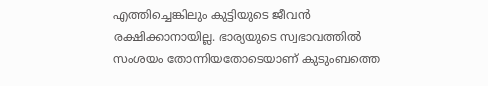എത്തിച്ചെങ്കിലും കുട്ടിയുടെ ജീവന്‍ രക്ഷിക്കാനായില്ല. ഭാര്യയുടെ സ്വഭാവത്തില്‍ സംശയം തോന്നിയതോടെയാണ് കുടുംബത്തെ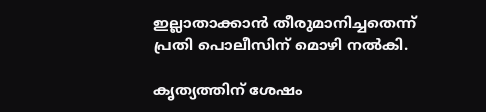ഇല്ലാതാക്കാന്‍ തീരുമാനിച്ചതെന്ന് പ്രതി പൊലീസിന് മൊഴി നല്‍കി.

കൃത്യത്തിന് ശേഷം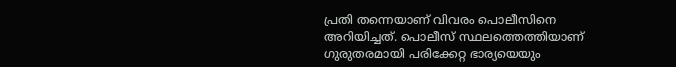പ്രതി തന്നെയാണ് വിവരം പൊലീസിനെ അറിയിച്ചത്. പൊലീസ് സ്ഥലത്തെത്തിയാണ് ഗുരുതരമായി പരിക്കേറ്റ ഭാര്യയെയും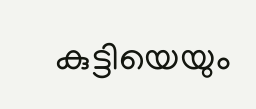കുട്ടിയെയും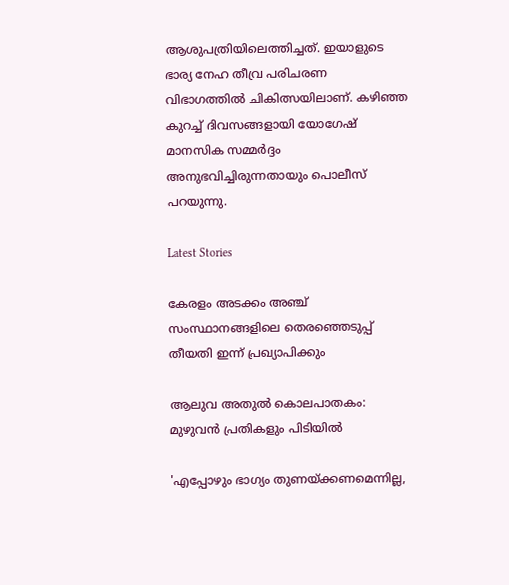ആശുപത്രിയിലെത്തിച്ചത്. ഇയാളുടെ ഭാര്യ നേഹ തീവ്ര പരിചരണ വിഭാഗത്തില്‍ ചികിത്സയിലാണ്. കഴിഞ്ഞ കുറച്ച് ദിവസങ്ങളായി യോഗേഷ് മാനസിക സമ്മര്‍ദ്ദം അനുഭവിച്ചിരുന്നതായും പൊലീസ് പറയുന്നു.

Latest Stories

കേരളം അടക്കം അഞ്ച് സംസ്ഥാനങ്ങളിലെ തെരഞ്ഞെടുപ്പ് തീയതി ഇന്ന് പ്രഖ്യാപിക്കും

ആലുവ അതുൽ കൊലപാതകം: മുഴുവൻ പ്രതികളും പിടിയിൽ

'എപ്പോഴും ഭാഗ്യം തുണയ്ക്കണമെന്നില്ല,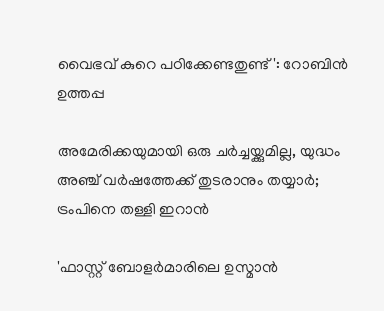വൈഭവ് കുറെ പഠിക്കേണ്ടതുണ്ട്': റോബിൻ ഉത്തപ്പ

അമേരിക്കയുമായി ഒരു ചർച്ചയ്ക്കുമില്ല, യുദ്ധം അഞ്ച് വർഷത്തേക്ക് തുടരാനും തയ്യാർ; ട്രംപിനെ തള്ളി ഇറാൻ

'ഫാസ്റ്റ് ബോളർമാരിലെ ഉസ്മാൻ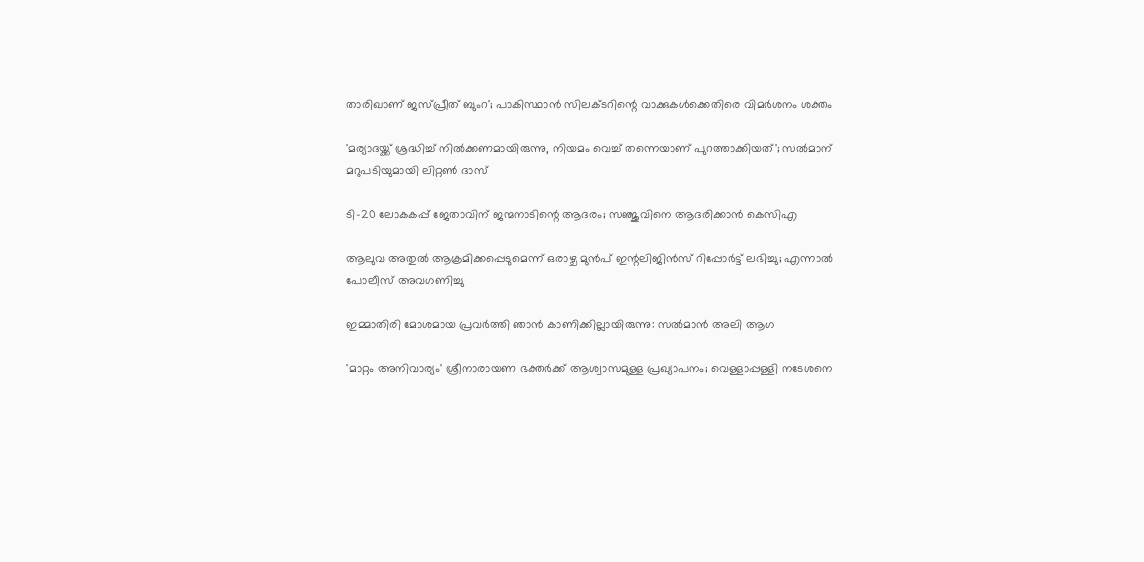താരിഖാണ് ജസ്പ്രീത് ബുംറ'; പാകിസ്ഥാൻ സിലക്ടറിന്റെ വാക്കുകൾക്കെതിരെ വിമർശനം ശക്തം

'മര്യാദയ്ക്ക് ശ്രദ്ധിച്ച് നിൽക്കണമായിരുന്നു, നിയമം വെച്ച് തന്നെയാണ് പുറത്താക്കിയത്'; സൽമാന് മറുപടിയുമായി ലിറ്റൺ ദാസ്

ടി-20 ലോകകപ്പ് ജേതാവിന് ജന്മനാടിന്റെ ആദരം; സഞ്ജുവിനെ ആദരിക്കാൻ കെസിഎ

ആലുവ അതുൽ ആക്രമിക്കപ്പെടുമെന്ന് ഒരാഴ്ച മുൻപ് ഇന്റലിജിൻസ് റിപ്പോർട്ട് ലഭിച്ചു; എന്നാൽ പോലീസ് അവഗണിച്ചു

ഇമ്മാതിരി മോശമായ പ്രവർത്തി ഞാൻ കാണിക്കില്ലായിരുന്നു: സല്‍മാന്‍ അലി ആഗ

'മാറ്റം അനിവാര്യം' ശ്രീനാരായണ ഭക്തര്‍ക്ക് ആശ്വാസമുള്ള പ്രഖ്യാപനം; വെള്ളാപ്പള്ളി നടേശനെ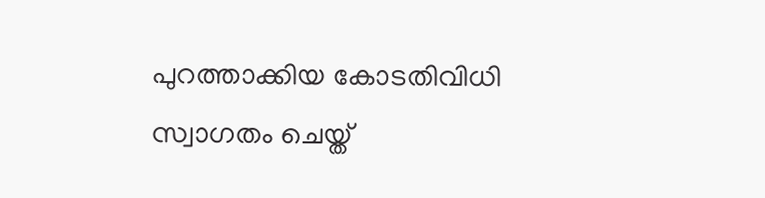പുറത്താക്കിയ കോടതിവിധി സ്വാഗതം ചെയ്ത്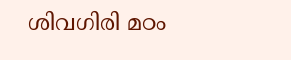ശിവഗിരി മഠം